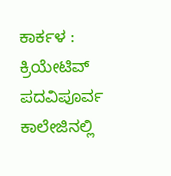ಕಾರ್ಕಳ : ಕ್ರಿಯೇಟಿವ್ ಪದವಿಪೂರ್ವ ಕಾಲೇಜಿನಲ್ಲಿ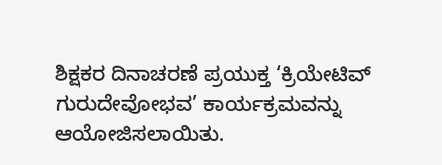ಶಿಕ್ಷಕರ ದಿನಾಚರಣೆ ಪ್ರಯುಕ್ತ ‘ಕ್ರಿಯೇಟಿವ್ ಗುರುದೇವೋಭವ’ ಕಾರ್ಯಕ್ರಮವನ್ನು ಆಯೋಜಿಸಲಾಯಿತು.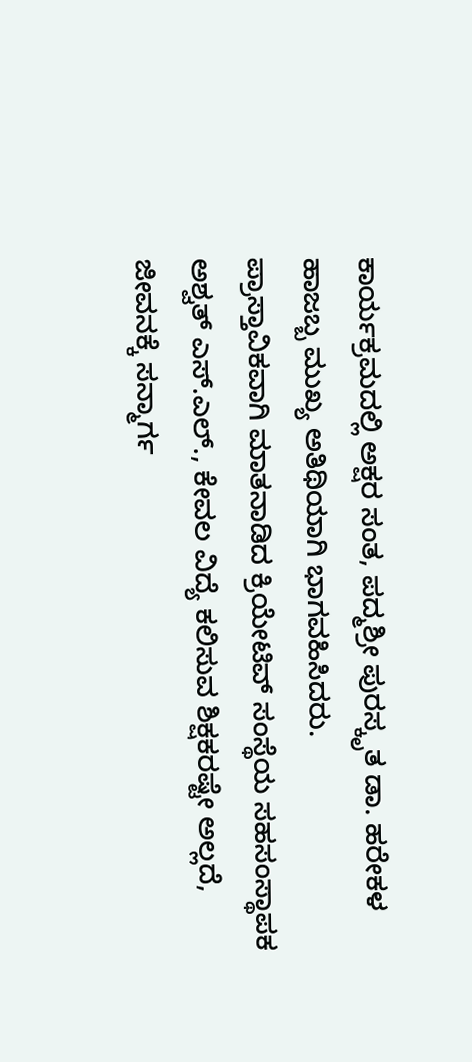ಕಾರ್ಯಕ್ರಮದಲ್ಲಿ ಅಕ್ಷರ ಸಂತ, ಪದ್ಮಶ್ರೀ ಪುರಸ್ಕೃತ ಡಾ. ಹರೇಕಳ ಹಾಜಬ್ಬ ಮುಖ್ಯ ಅತಿಥಿಯಾಗಿ ಭಾಗವಹಿಸಿದರು.
ಪ್ರಾಸ್ತಾವಿಕವಾಗಿ ಮಾತನಾಡಿದ ಕ್ರಿಯೇಟಿವ್ ಸಂಸ್ಥೆಯ ಸಹಸಂಸ್ಥಾಪಕ ಅಶ್ವತ್ ಎಸ್.ಎಲ್., ಕೇವಲ ವಿದ್ಯೆ ಕಲಿಸುವ ಶಿಕ್ಷಕರಷ್ಟೇ ಅಲ್ಲದೆ, ಜೀವನಕ್ಕೆ ಸನ್ಮಾರ್ಗ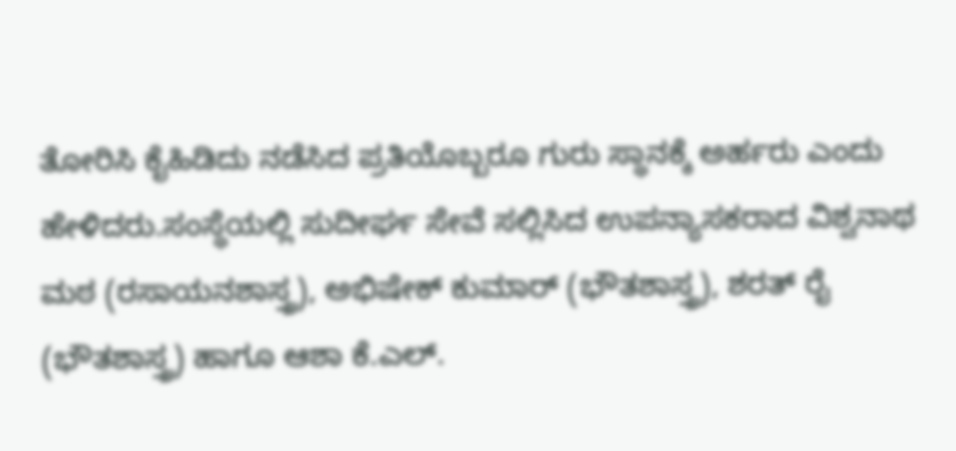ತೋರಿಸಿ ಕೈಹಿಡಿದು ನಡೆಸಿದ ಪ್ರತಿಯೊಬ್ಬರೂ ಗುರು ಸ್ಥಾನಕ್ಕೆ ಅರ್ಹರು ಎಂದು ಹೇಳಿದರು.ಸಂಸ್ಥೆಯಲ್ಲಿ ಸುದೀರ್ಘ ಸೇವೆ ಸಲ್ಲಿಸಿದ ಉಪನ್ಯಾಸಕರಾದ ವಿಶ್ವನಾಥ ಮಠ (ರಸಾಯನಶಾಸ್ತ್ರ), ಅಭಿಷೇಕ್ ಕುಮಾರ್ (ಭೌತಶಾಸ್ತ್ರ), ಶರತ್ ರೈ (ಭೌತಶಾಸ್ತ್ರ) ಹಾಗೂ ಆಶಾ ಕೆ.ಎಲ್.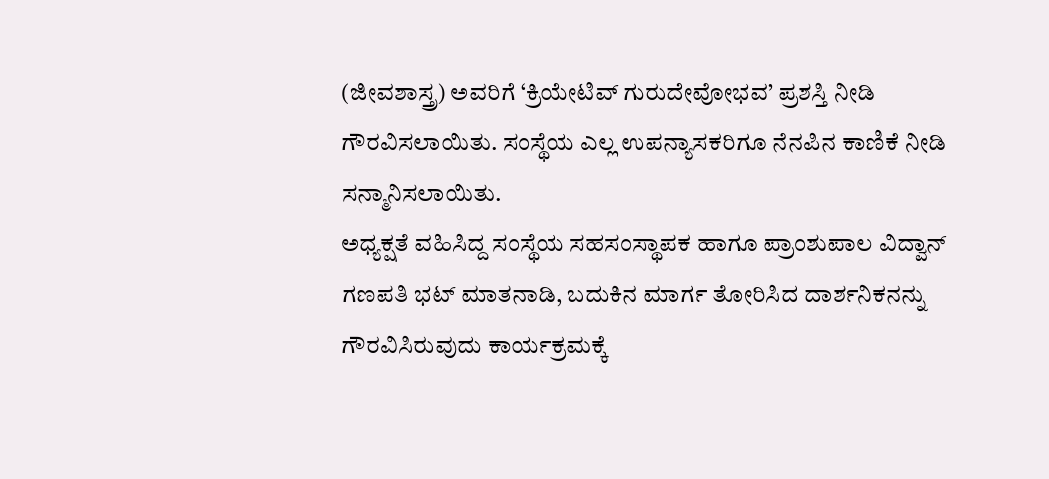(ಜೀವಶಾಸ್ತ್ರ) ಅವರಿಗೆ ‘ಕ್ರಿಯೇಟಿವ್ ಗುರುದೇವೋಭವ’ ಪ್ರಶಸ್ತಿ ನೀಡಿ ಗೌರವಿಸಲಾಯಿತು. ಸಂಸ್ಥೆಯ ಎಲ್ಲ ಉಪನ್ಯಾಸಕರಿಗೂ ನೆನಪಿನ ಕಾಣಿಕೆ ನೀಡಿ ಸನ್ಮಾನಿಸಲಾಯಿತು.
ಅಧ್ಯಕ್ಷತೆ ವಹಿಸಿದ್ದ ಸಂಸ್ಥೆಯ ಸಹಸಂಸ್ಥಾಪಕ ಹಾಗೂ ಪ್ರಾಂಶುಪಾಲ ವಿದ್ವಾನ್ ಗಣಪತಿ ಭಟ್ ಮಾತನಾಡಿ, ಬದುಕಿನ ಮಾರ್ಗ ತೋರಿಸಿದ ದಾರ್ಶನಿಕನನ್ನು ಗೌರವಿಸಿರುವುದು ಕಾರ್ಯಕ್ರಮಕ್ಕೆ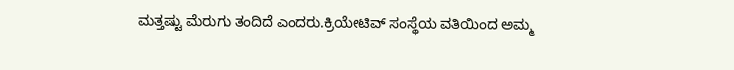ಮತ್ತಷ್ಟು ಮೆರುಗು ತಂದಿದೆ ಎಂದರು.ಕ್ರಿಯೇಟಿವ್ ಸಂಸ್ಥೆಯ ವತಿಯಿಂದ ಅಮ್ಮ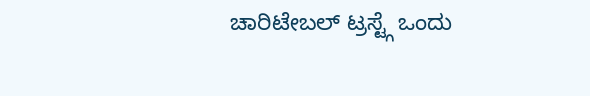ಚಾರಿಟೇಬಲ್ ಟ್ರಸ್ಟ್ಗೆ ಒಂದು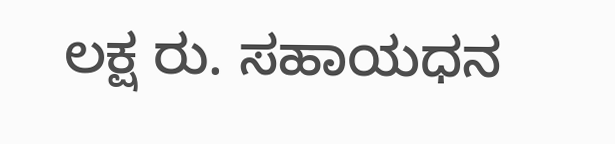ಲಕ್ಷ ರು. ಸಹಾಯಧನ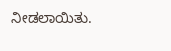ನೀಡಲಾಯಿತು.